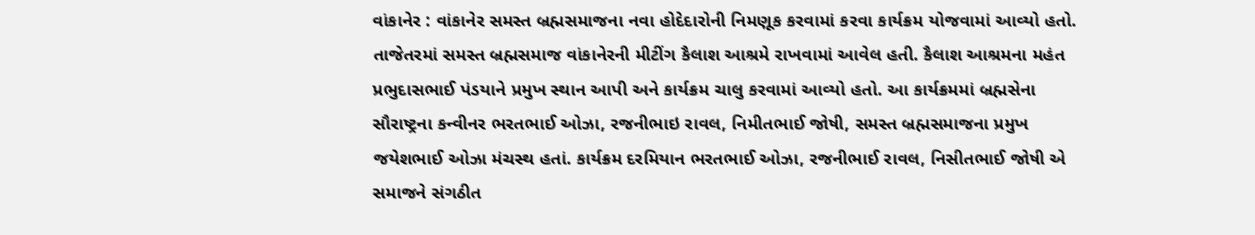વાંકાનેર : વાંકાનેર સમસ્ત બ્રહ્મસમાજના નવા હોદેદારોની નિમણૂક કરવામાં કરવા કાર્યક્રમ યોજવામાં આવ્યો હતો. તાજેતરમાં સમસ્ત બ્રહ્મસમાજ વાંકાનેરની મીટીંગ કૈલાશ આશ્રમે રાખવામાં આવેલ હતી. કૈલાશ આશ્રમના મહંત પ્રભુદાસભાઈ પંડયાને પ્રમુખ સ્થાન આપી અને કાર્યક્રમ ચાલુ કરવામાં આવ્યો હતો. આ કાર્યક્રમમાં બ્રહ્મસેના સૌરાષ્ટ્રના કન્વીનર ભરતભાઈ ઓઝા, રજનીભાઇ રાવલ, નિમીતભાઈ જોષી, સમસ્ત બ્રહ્મસમાજના પ્રમુખ જયેશભાઈ ઓઝા મંચસ્થ હતાં. કાર્યક્રમ દરમિયાન ભરતભાઈ ઓઝા, રજનીભાઈ રાવલ, નિસીતભાઈ જોષી એ સમાજને સંગઠીત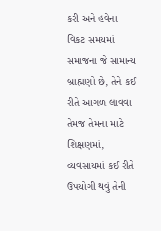કરી અને હવેના વિકટ સમયમાં સમાજના જે સામાન્ય બ્રાહ્મણો છે, તેને કઈ રીતે આગળ લાવવા તેમજ તેમના માટે શિક્ષણમાં, વ્યવસાયમાં કઈ રીતે ઉપયોગી થવું તેની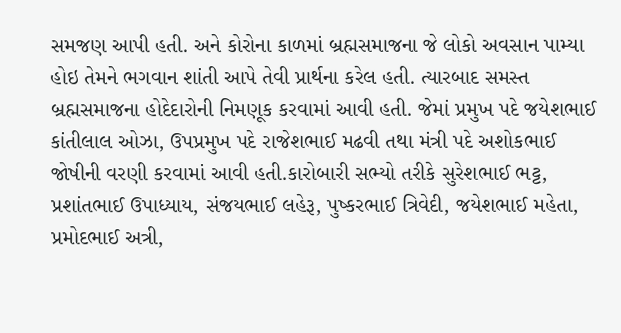સમજણ આપી હતી. અને કોરોના કાળમાં બ્રહ્મસમાજના જે લોકો અવસાન પામ્યા હોઇ તેમને ભગવાન શાંતી આપે તેવી પ્રાર્થના કરેલ હતી. ત્યારબાદ સમસ્ત બ્રહ્મસમાજના હોદેદારોની નિમણૂક કરવામાં આવી હતી. જેમાં પ્રમુખ પદે જયેશભાઈ કાંતીલાલ ઓઝા, ઉપપ્રમુખ પદે રાજેશભાઈ મઢવી તથા મંત્રી પદે અશોકભાઈ જોષીની વરણી કરવામાં આવી હતી.કારોબારી સભ્યો તરીકે સુરેશભાઈ ભટ્ટ, પ્રશાંતભાઈ ઉપાધ્યાય, સંજયભાઈ લહેરૂ, પુષ્કરભાઈ ત્રિવેદી, જયેશભાઈ મહેતા, પ્રમોદભાઈ અત્રી,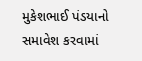મુકેશભાઈ પંડયાનો સમાવેશ કરવામાં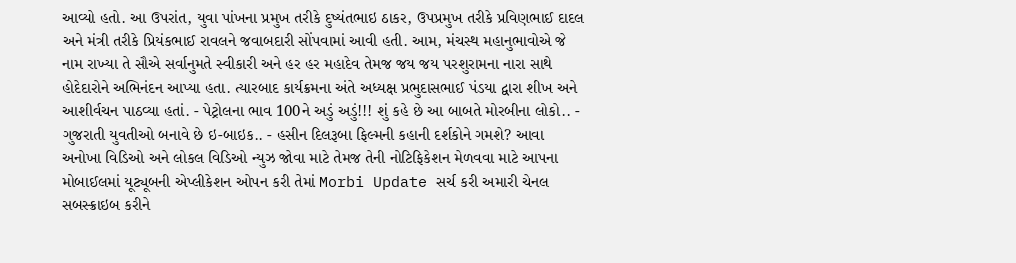આવ્યો હતો. આ ઉપરાંત, યુવા પાંખના પ્રમુખ તરીકે દુષ્યંતભાઇ ઠાકર, ઉપપ્રમુખ તરીકે પ્રવિણભાઈ દાદલ અને મંત્રી તરીકે પ્રિયંકભાઈ રાવલને જવાબદારી સોંપવામાં આવી હતી. આમ, મંચસ્થ મહાનુભાવોએ જે નામ રાખ્યા તે સૌએ સર્વાનુમતે સ્વીકારી અને હર હર મહાદેવ તેમજ જય જય પરશુરામના નારા સાથે હોદેદારોને અભિનંદન આપ્યા હતા. ત્યારબાદ કાર્યક્રમના અંતે અધ્યક્ષ પ્રભુદાસભાઈ પંડયા દ્વારા શીખ અને આશીર્વચન પાઠવ્યા હતાં. - પેટ્રોલના ભાવ 100ને અડું અડું!!! શું કહે છે આ બાબતે મોરબીના લોકો.. - ગુજરાતી યુવતીઓ બનાવે છે ઇ-બાઇક.. - હસીન દિલરૂબા ફિલ્મની કહાની દર્શકોને ગમશે? આવા અનોખા વિડિઓ અને લોકલ વિડિઓ ન્યુઝ જોવા માટે તેમજ તેની નોટિફિકેશન મેળવવા માટે આપના મોબાઈલમાં યૂટ્યૂબની એપ્લીકેશન ઓપન કરી તેમાં Morbi Update સર્ચ કરી અમારી ચેનલ સબસ્ક્રાઇબ કરીને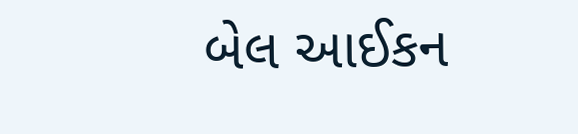બેલ આઈકન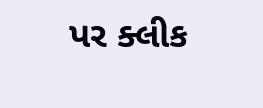પર ક્લીક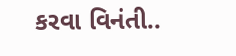કરવા વિનંતી..